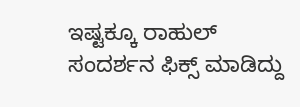ಇಷ್ಟಕ್ಕೂ ರಾಹುಲ್ ಸಂದರ್ಶನ ಫಿಕ್ಸ್ ಮಾಡಿದ್ದು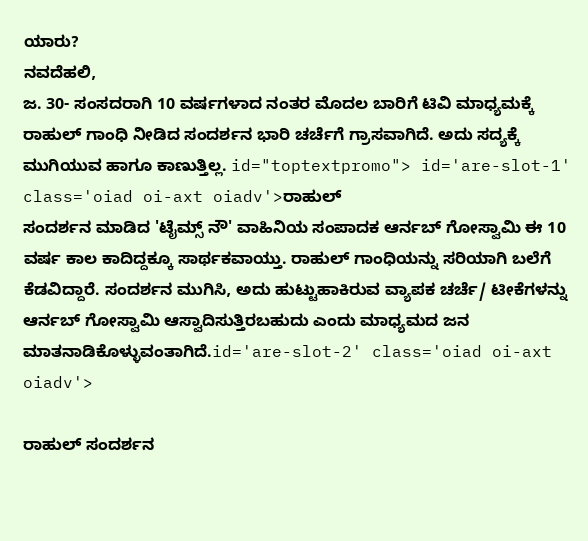ಯಾರು?
ನವದೆಹಲಿ,
ಜ. 30- ಸಂಸದರಾಗಿ 10 ವರ್ಷಗಳಾದ ನಂತರ ಮೊದಲ ಬಾರಿಗೆ ಟಿವಿ ಮಾಧ್ಯಮಕ್ಕೆ ರಾಹುಲ್ ಗಾಂಧಿ ನೀಡಿದ ಸಂದರ್ಶನ ಭಾರಿ ಚರ್ಚೆಗೆ ಗ್ರಾಸವಾಗಿದೆ. ಅದು ಸದ್ಯಕ್ಕೆ ಮುಗಿಯುವ ಹಾಗೂ ಕಾಣುತ್ತಿಲ್ಲ. id="toptextpromo"> id='are-slot-1' class='oiad oi-axt oiadv'>ರಾಹುಲ್
ಸಂದರ್ಶನ ಮಾಡಿದ 'ಟೈಮ್ಸ್ ನೌ' ವಾಹಿನಿಯ ಸಂಪಾದಕ ಆರ್ನಬ್ ಗೋಸ್ವಾಮಿ ಈ 10 ವರ್ಷ ಕಾಲ ಕಾದಿದ್ದಕ್ಕೂ ಸಾರ್ಥಕವಾಯ್ತು. ರಾಹುಲ್ ಗಾಂಧಿಯನ್ನು ಸರಿಯಾಗಿ ಬಲೆಗೆ ಕೆಡವಿದ್ದಾರೆ. ಸಂದರ್ಶನ ಮುಗಿಸಿ, ಅದು ಹುಟ್ಟುಹಾಕಿರುವ ವ್ಯಾಪಕ ಚರ್ಚೆ/ ಟೀಕೆಗಳನ್ನು ಆರ್ನಬ್ ಗೋಸ್ವಾಮಿ ಆಸ್ವಾದಿಸುತ್ತಿರಬಹುದು ಎಂದು ಮಾಧ್ಯಮದ ಜನ ಮಾತನಾಡಿಕೊಳ್ಳುವಂತಾಗಿದೆ.id='are-slot-2' class='oiad oi-axt oiadv'>

ರಾಹುಲ್ ಸಂದರ್ಶನ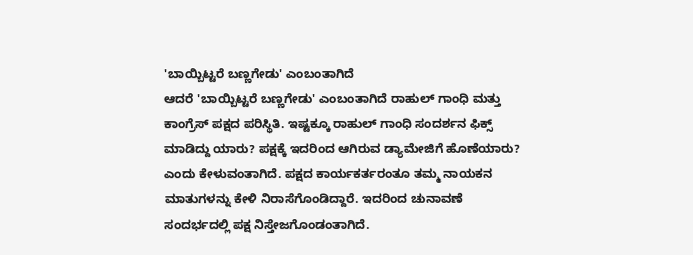'ಬಾಯ್ಬಿಟ್ಟರೆ ಬಣ್ಣಗೇಡು' ಎಂಬಂತಾಗಿದೆ
ಆದರೆ 'ಬಾಯ್ಬಿಟ್ಟರೆ ಬಣ್ಣಗೇಡು' ಎಂಬಂತಾಗಿದೆ ರಾಹುಲ್ ಗಾಂಧಿ ಮತ್ತು ಕಾಂಗ್ರೆಸ್ ಪಕ್ಷದ ಪರಿಸ್ಥಿತಿ. ಇಷ್ಟಕ್ಕೂ ರಾಹುಲ್ ಗಾಂಧಿ ಸಂದರ್ಶನ ಫಿಕ್ಸ್ ಮಾಡಿದ್ದು ಯಾರು? ಪಕ್ಷಕ್ಕೆ ಇದರಿಂದ ಆಗಿರುವ ಡ್ಯಾಮೇಜಿಗೆ ಹೊಣೆಯಾರು? ಎಂದು ಕೇಳುವಂತಾಗಿದೆ. ಪಕ್ಷದ ಕಾರ್ಯಕರ್ತರಂತೂ ತಮ್ಮ ನಾಯಕನ ಮಾತುಗಳನ್ನು ಕೇಳಿ ನಿರಾಸೆಗೊಂಡಿದ್ದಾರೆ. ಇದರಿಂದ ಚುನಾವಣೆ ಸಂದರ್ಭದಲ್ಲಿ ಪಕ್ಷ ನಿಸ್ತೇಜಗೊಂಡಂತಾಗಿದೆ.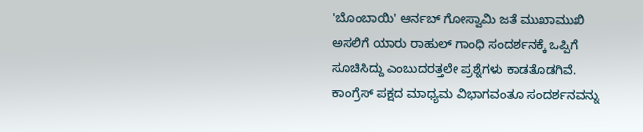'ಬೊಂಬಾಯಿ' ಆರ್ನಬ್ ಗೋಸ್ವಾಮಿ ಜತೆ ಮುಖಾಮುಖಿ
ಅಸಲಿಗೆ ಯಾರು ರಾಹುಲ್ ಗಾಂಧಿ ಸಂದರ್ಶನಕ್ಕೆ ಒಪ್ಪಿಗೆ ಸೂಚಿಸಿದ್ದು ಎಂಬುದರತ್ತಲೇ ಪ್ರಶ್ನೆಗಳು ಕಾಡತೊಡಗಿವೆ. ಕಾಂಗ್ರೆಸ್ ಪಕ್ಷದ ಮಾಧ್ಯಮ ವಿಭಾಗವಂತೂ ಸಂದರ್ಶನವನ್ನು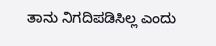ತಾನು ನಿಗದಿಪಡಿಸಿಲ್ಲ ಎಂದು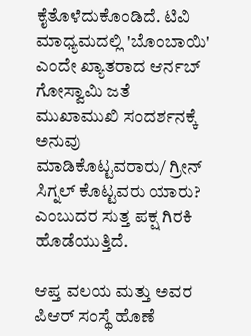ಕೈತೊಳೆದುಕೊಂಡಿದೆ. ಟಿವಿ ಮಾಧ್ಯಮದಲ್ಲಿ 'ಬೊಂಬಾಯಿ' ಎಂದೇ ಖ್ಯಾತರಾದ ಆರ್ನಬ್ ಗೋಸ್ವಾಮಿ ಜತೆ ಮುಖಾಮುಖಿ ಸಂದರ್ಶನಕ್ಕೆ ಅನುವು ಮಾಡಿಕೊಟ್ಟವರಾರು/ ಗ್ರೀನ್ ಸಿಗ್ನಲ್ ಕೊಟ್ಟವರು ಯಾರು? ಎಂಬುದರ ಸುತ್ತ ಪಕ್ಷ ಗಿರಕಿ ಹೊಡೆಯುತ್ತಿದೆ.

ಆಪ್ತ ವಲಯ ಮತ್ತು ಅವರ ಪಿಆರ್ ಸಂಸ್ಥೆ ಹೊಣೆ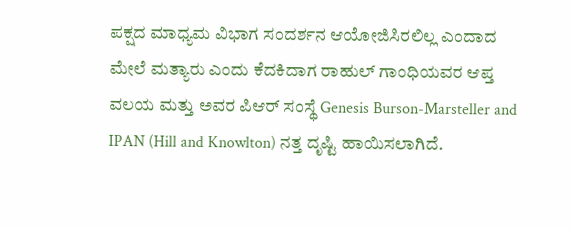ಪಕ್ಷದ ಮಾಧ್ಯಮ ವಿಭಾಗ ಸಂದರ್ಶನ ಆಯೋಜಿಸಿರಲಿಲ್ಲ ಎಂದಾದ ಮೇಲೆ ಮತ್ಯಾರು ಎಂದು ಕೆದಕಿದಾಗ ರಾಹುಲ್ ಗಾಂಧಿಯವರ ಆಪ್ತ ವಲಯ ಮತ್ತು ಅವರ ಪಿಆರ್ ಸಂಸ್ಥೆ Genesis Burson-Marsteller and IPAN (Hill and Knowlton) ನತ್ತ ದೃಷ್ಟಿ ಹಾಯಿಸಲಾಗಿದೆ.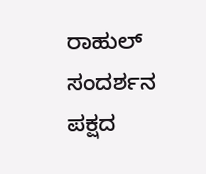ರಾಹುಲ್ ಸಂದರ್ಶನ ಪಕ್ಷದ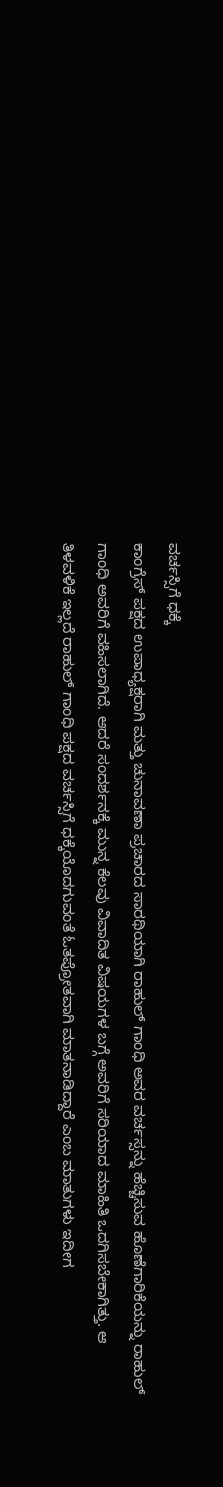ವರ್ಚಸ್ಸಿಗೆ ಧಕ್ಕೆ
ಕಾಂಗ್ರೆಸ್ ಪಕ್ಷದ ಉಪಾಧ್ಯಕ್ಷರಾಗಿ ಮತ್ತು ಚುನಾವಣಾ ಪ್ರಚಾರದ ಸಾರಥಿಯಾಗಿ ರಾಹುಲ್ ಗಾಂಧಿ ಅವರ ವರ್ಚಸ್ಸನ್ನು ಹೆಚ್ಚಿಸುವ ಹೊಣೆಗಾರಿಕೆಯನ್ನು ರಾಹುಲ್ ಗಾಂಧಿ ಅವರಿಗೆ ವಹಿಸಲಾಗಿದೆ. ಆದರೆ ಸಂದರ್ಶನಕ್ಕೆ ಮುನ್ನ ಕೆಲವು ವಿವಾದಿತ ವಿಷಯಗಳ ಬಗ್ಗೆ ಅವರಿಗೆ ಸರಿಯಾದ ಮಾಹಿತಿ ಒದಗಿಸಬೇಕಾಗಿತ್ತು. ಆ ತಿಳವಳಿಕೆ ಇಲ್ಲದೆ ರಾಹುಲ್ ಗಾಂಧಿ ಪಕ್ಷದ ವರ್ಚಸ್ಸಿಗೆ ಧಕ್ಕೆಯೊದಗುವಂತೆ ಓತಪ್ರೋತವಾಗಿ ಮಾತನಾಡಿದ್ದಾರೆ ಎಂಬ ಮಾತುಗಳು ಇದೀಗ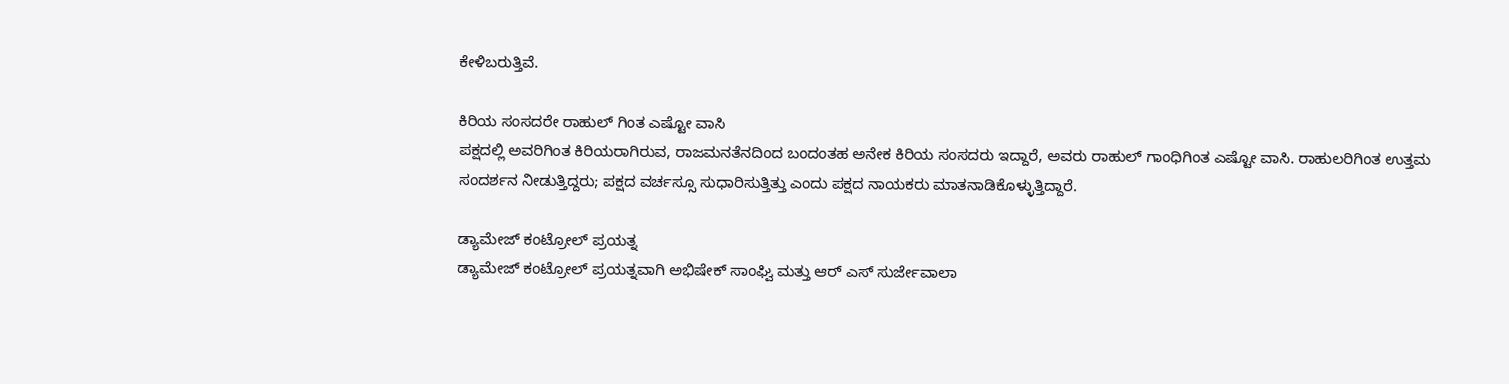ಕೇಳಿಬರುತ್ತಿವೆ.

ಕಿರಿಯ ಸಂಸದರೇ ರಾಹುಲ್ ಗಿಂತ ಎಷ್ಟೋ ವಾಸಿ
ಪಕ್ಷದಲ್ಲಿ ಅವರಿಗಿಂತ ಕಿರಿಯರಾಗಿರುವ, ರಾಜಮನತೆನದಿಂದ ಬಂದಂತಹ ಅನೇಕ ಕಿರಿಯ ಸಂಸದರು ಇದ್ದಾರೆ, ಅವರು ರಾಹುಲ್ ಗಾಂಧಿಗಿಂತ ಎಷ್ಟೋ ವಾಸಿ. ರಾಹುಲರಿಗಿಂತ ಉತ್ತಮ ಸಂದರ್ಶನ ನೀಡುತ್ತಿದ್ದರು; ಪಕ್ಷದ ವರ್ಚಸ್ಸೂ ಸುಧಾರಿಸುತ್ತಿತ್ತು ಎಂದು ಪಕ್ಷದ ನಾಯಕರು ಮಾತನಾಡಿಕೊಳ್ಳುತ್ತಿದ್ದಾರೆ.

ಡ್ಯಾಮೇಜ್ ಕಂಟ್ರೋಲ್ ಪ್ರಯತ್ನ
ಡ್ಯಾಮೇಜ್ ಕಂಟ್ರೋಲ್ ಪ್ರಯತ್ನವಾಗಿ ಅಭಿಷೇಕ್ ಸಾಂಘ್ವಿ ಮತ್ತು ಆರ್ ಎಸ್ ಸುರ್ಜೇವಾಲಾ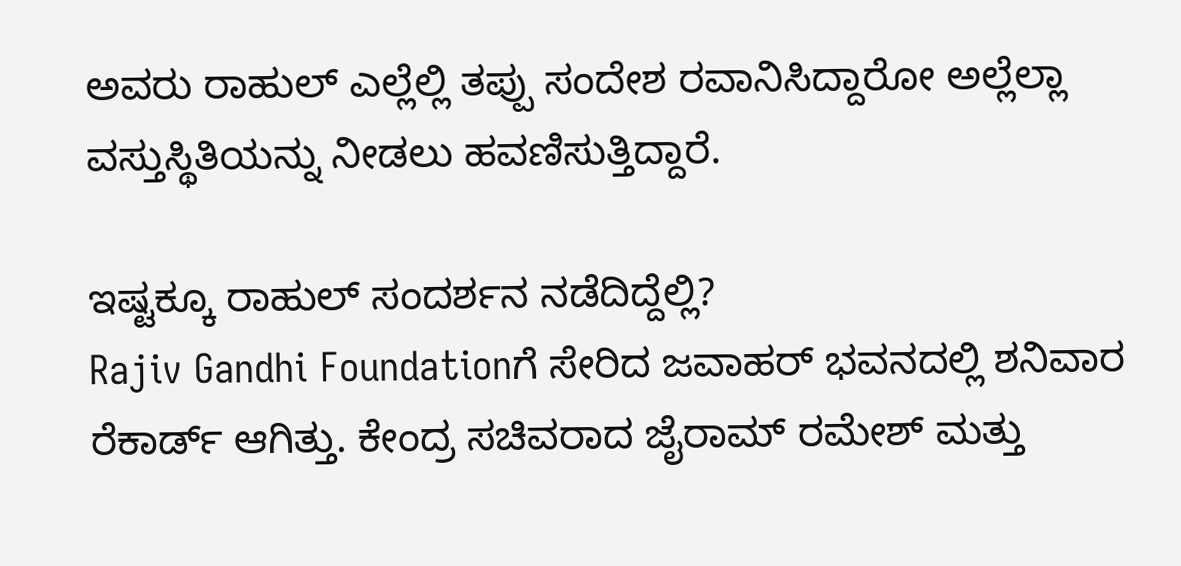ಅವರು ರಾಹುಲ್ ಎಲ್ಲೆಲ್ಲಿ ತಪ್ಪು ಸಂದೇಶ ರವಾನಿಸಿದ್ದಾರೋ ಅಲ್ಲೆಲ್ಲಾ ವಸ್ತುಸ್ಥಿತಿಯನ್ನು ನೀಡಲು ಹವಣಿಸುತ್ತಿದ್ದಾರೆ.

ಇಷ್ಟಕ್ಕೂ ರಾಹುಲ್ ಸಂದರ್ಶನ ನಡೆದಿದ್ದೆಲ್ಲಿ?
Rajiv Gandhi Foundationಗೆ ಸೇರಿದ ಜವಾಹರ್ ಭವನದಲ್ಲಿ ಶನಿವಾರ ರೆಕಾರ್ಡ್ ಆಗಿತ್ತು. ಕೇಂದ್ರ ಸಚಿವರಾದ ಜೈರಾಮ್ ರಮೇಶ್ ಮತ್ತು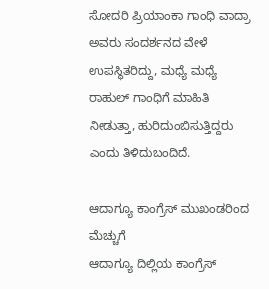ಸೋದರಿ ಪ್ರಿಯಾಂಕಾ ಗಾಂಧಿ ವಾದ್ರಾ ಅವರು ಸಂದರ್ಶನದ ವೇಳೆ ಉಪಸ್ಥಿತರಿದ್ದು, ಮಧ್ಯೆ ಮಧ್ಯೆ ರಾಹುಲ್ ಗಾಂಧಿಗೆ ಮಾಹಿತಿ ನೀಡುತ್ತಾ, ಹುರಿದುಂಬಿಸುತ್ತಿದ್ದರು ಎಂದು ತಿಳಿದುಬಂದಿದೆ.

ಆದಾಗ್ಯೂ ಕಾಂಗ್ರೆಸ್ ಮುಖಂಡರಿಂದ ಮೆಚ್ಚುಗೆ
ಆದಾಗ್ಯೂ ದಿಲ್ಲಿಯ ಕಾಂಗ್ರೆಸ್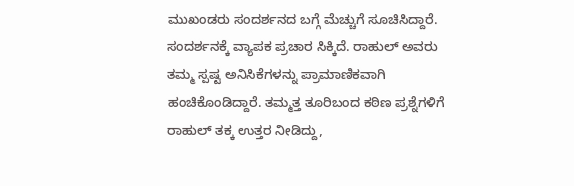ಮುಖಂಡರು ಸಂದರ್ಶನದ ಬಗ್ಗೆ ಮೆಚ್ಚುಗೆ ಸೂಚಿಸಿದ್ದಾರೆ. ಸಂದರ್ಶನಕ್ಕೆ ವ್ಯಾಪಕ ಪ್ರಚಾರ ಸಿಕ್ಕಿದೆ. ರಾಹುಲ್ ಅವರು ತಮ್ಮ ಸ್ಪಷ್ಟ ಅನಿಸಿಕೆಗಳನ್ನು ಪ್ರಾಮಾಣಿಕವಾಗಿ ಹಂಚಿಕೊಂಡಿದ್ದಾರೆ. ತಮ್ಮತ್ತ ತೂರಿಬಂದ ಕಠಿಣ ಪ್ರಶ್ನೆಗಳಿಗೆ ರಾಹುಲ್ ತಕ್ಕ ಉತ್ತರ ನೀಡಿದ್ದು,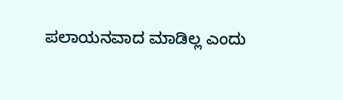ಪಲಾಯನವಾದ ಮಾಡಿಲ್ಲ ಎಂದು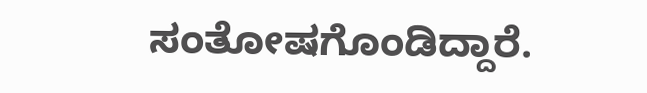ಸಂತೋಷಗೊಂಡಿದ್ದಾರೆ.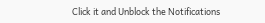Click it and Unblock the Notifications